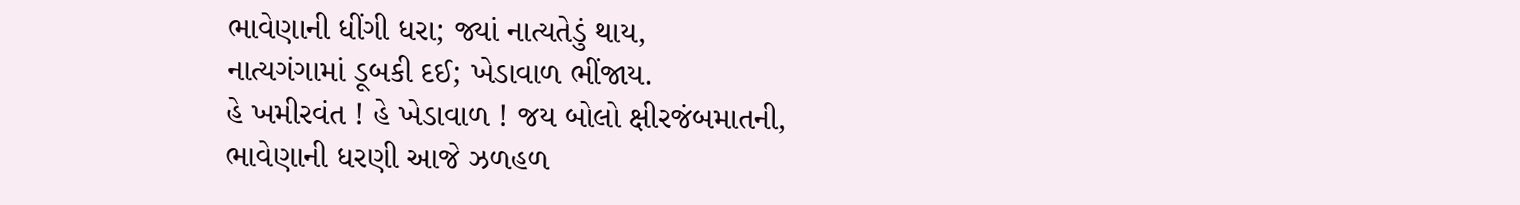ભાવેણાની ધીંગી ધરા; જ્યાં નાત્યતેડું થાય,
નાત્યગંગામાં ડૂબકી દઈ; ખેડાવાળ ભીંજાય.
હે ખમીરવંત ! હે ખેડાવાળ ! જય બોલો ક્ષીરજંબમાતની,
ભાવેણાની ધરણી આજે ઝળહળ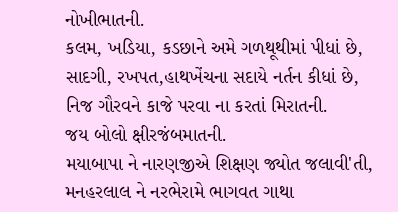નોખીભાતની.
કલમ, ખડિયા, કડછાને અમે ગળથૂથીમાં પીધાં છે,
સાદગી, રખપત,હાથખેંચના સદાયે નર્તન કીધાં છે,
નિજ ગૌરવને કાજે પરવા ના કરતાં મિરાતની.
જય બોલો ક્ષીરજંબમાતની.
મયાબાપા ને નારણજીએ શિક્ષણ જ્યોત જલાવી'તી,
મનહરલાલ ને નરભેરામે ભાગવત ગાથા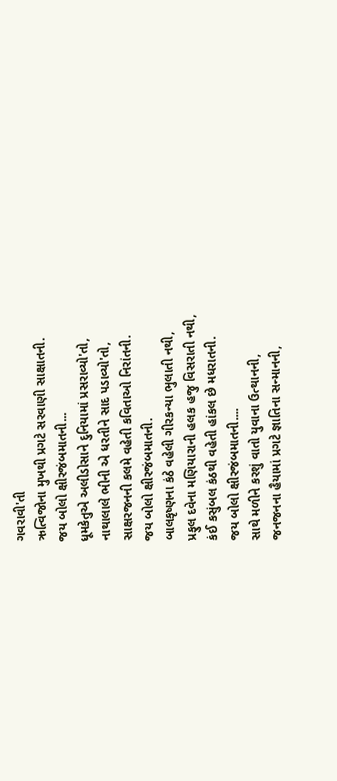ગવરાવી'તી
ઋત્વિજોના મુખથી પ્રગટે સરવાણી સાક્ષાતની.
જય બોલો ક્ષીરજંબમાતની...
ધૂમકેતુએ અલીડોસાને દુનિયામાં પ્રસરાવ્યો'તો,
નાથાલાલે ભીની એ ધરતીને સાદ પડાવ્યો'તો,
સાક્ષરજનની કલમે વહેતી કવિતાઓ નિરાંતની.
જય બોલો ક્ષીરજંબમાતની.
બાલકૃષ્ણના કંઠે વહેલી ગીરકન્યા ભુલાતી નથી,
પ્રફુલ દવેના મણિયારાની હલક હજુ વિસરાતી નથી,
કંઈ કસુંબલ કંઠથી વહેતી હાંકલ છે મધરાતની.
જય બોલો ક્ષીરજંબમાતની....
સાથે મળીને કરશું વાતો યુવાના ઉત્થાનની,
જનજનના હૈયામાં પ્રગટે જ્ઞાતિના સન્માનની,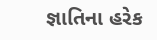જ્ઞાતિના હરેક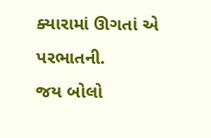ક્યારામાં ઊગતાં એ પરભાતની.
જય બોલો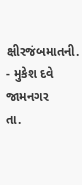ક્ષીરજંબમાતની.
- મુકેશ દવે
જામનગર
તા.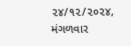૨૪/૧૨/૨૦૨૪, મંગળવાર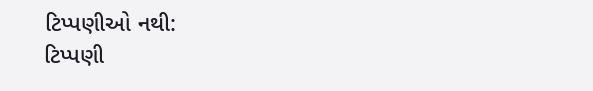ટિપ્પણીઓ નથી:
ટિપ્પણી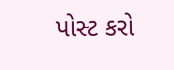પોસ્ટ કરો